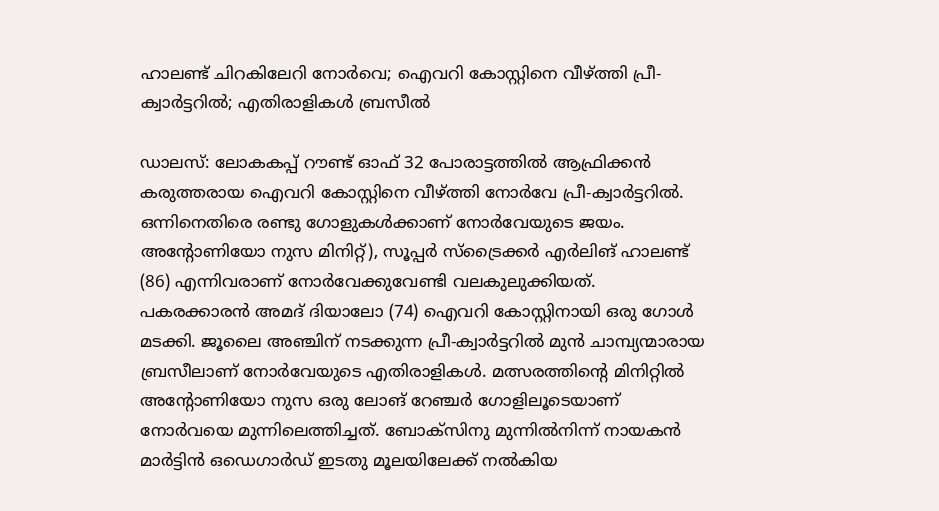ഹാലണ്ട് ചിറകിലേറി നോർവെ; ഐവറി കോസ്റ്റിനെ വീഴ്ത്തി പ്രീ-ക്വാർട്ടറിൽ; എതിരാളികൾ ബ്രസീൽ

ഡാലസ്: ലോകകപ്പ് റൗണ്ട് ഓഫ് 32 പോരാട്ടത്തിൽ ആഫ്രിക്കൻ കരുത്തരായ ഐവറി കോസ്റ്റിനെ വീഴ്ത്തി നോർവേ പ്രീ-ക്വാർട്ടറിൽ. ഒന്നിനെതിരെ രണ്ടു ഗോളുകൾക്കാണ് നോർവേയുടെ ജയം. അന്‍റോണിയോ നുസ മിനിറ്റ്), സൂപ്പർ സ്ട്രൈക്കർ എർലിങ് ഹാലണ്ട് (86) എന്നിവരാണ് നോർവേക്കുവേണ്ടി വലകുലുക്കിയത്. പകരക്കാരൻ അമദ് ദിയാലോ (74) ഐവറി കോസ്റ്റിനായി ഒരു ഗോൾ മടക്കി. ജൂലൈ അഞ്ചിന് നടക്കുന്ന പ്രീ-ക്വാർട്ടറിൽ മുൻ ചാമ്പ്യന്മാരായ ബ്രസീലാണ് നോർവേയുടെ എതിരാളികൾ. മത്സരത്തിന്‍റെ മിനിറ്റിൽ അന്‍റോണിയോ നുസ ഒരു ലോങ് റേഞ്ചർ ഗോളിലൂടെയാണ് നോർവയെ മുന്നിലെത്തിച്ചത്. ബോക്സിനു മുന്നിൽനിന്ന് നായകൻ മാർട്ടിൻ ഒഡെഗാർഡ് ഇടതു മൂലയിലേക്ക് നൽകിയ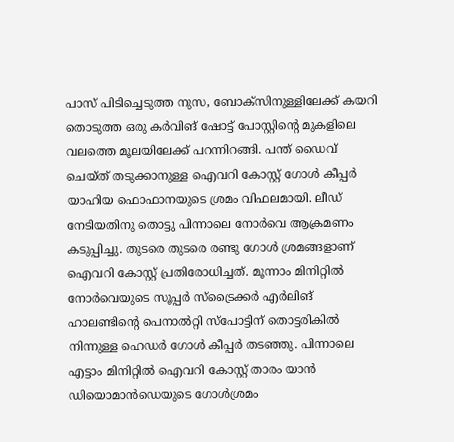പാസ് പിടിച്ചെടുത്ത നുസ, ബോക്സിനുള്ളിലേക്ക് കയറി തൊടുത്ത ഒരു കർവിങ് ഷോട്ട് പോസ്റ്റിന്‍റെ മുകളിലെ വലത്തെ മൂലയിലേക്ക് പറന്നിറങ്ങി. പന്ത് ഡൈവ് ചെയ്ത് തടുക്കാനുള്ള ഐവറി കോസ്റ്റ് ഗോൾ കീപ്പർ യാഹിയ ഫൊഫാനയുടെ ശ്രമം വിഫലമായി. ലീഡ് നേടിയതിനു തൊട്ടു പിന്നാലെ നോർവെ ആക്രമണം കടുപ്പിച്ചു. തുടരെ തുടരെ രണ്ടു ഗോൾ ശ്രമങ്ങളാണ് ഐവറി കോസ്റ്റ് പ്രതിരോധിച്ചത്. മൂന്നാം മിനിറ്റിൽ നോർവെയുടെ സൂപ്പർ സ്ട്രൈക്കർ എർലിങ് ഹാലണ്ടിന്‍റെ പെനാൽറ്റി സ്പോട്ടിന് തൊട്ടരികിൽ നിന്നുള്ള ഹെഡർ ഗോൾ കീപ്പർ തടഞ്ഞു. പിന്നാലെ എട്ടാം മിനിറ്റിൽ ഐവറി കോസ്റ്റ് താരം യാൻ ഡിയൊമാൻഡെയുടെ ഗോൾശ്രമം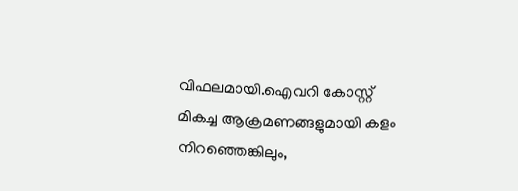വിഫലമായി.ഐവറി കോസ്റ്റ് മികച്ച ആക്രമണങ്ങളുമായി കളം നിറഞ്ഞെങ്കിലും,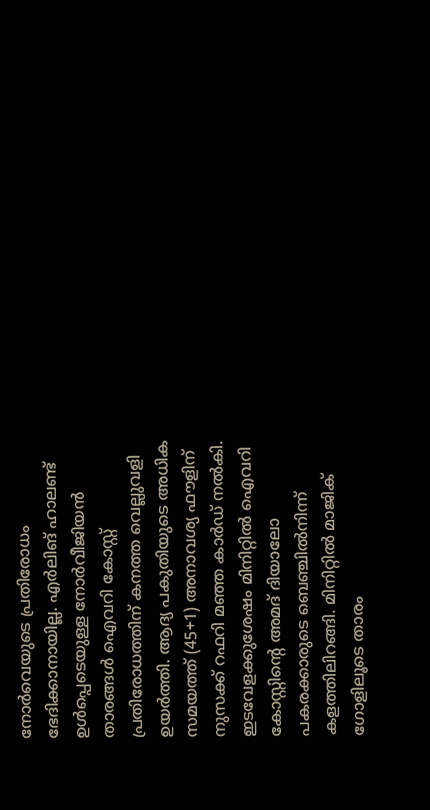നോർവെയുടെ പ്രതിരോധം ഭേദിക്കാനായില്ല. എർലിങ് ഹാലണ്ട് ഉൾപ്പെടെയുള്ള നോർവീജിയൻ താരങ്ങൾ ഐവറി കോസ്റ്റ് പ്രതിരോധത്തിന് കനത്ത വെല്ലുവളി ഉയർത്തി. ആദ്യ പകുതിയുടെ അധിക സമയത്ത് (45+1) അനാവശ്യ ഫൗളിന് നുസക്ക് റഫറി മഞ്ഞ കാർഡ് നൽകി. ഇടവേളക്കുശേഷം മിനിറ്റിൽ ഐവറി കോസ്റ്റിന്‍റെ അമദ് ദിയാലോ പകരക്കാരുടെ ബെഞ്ചിൽനിന്ന് കളത്തിലിറങ്ങി. മിനിറ്റിൽ മാജിക് ഗോളിലൂടെ താരം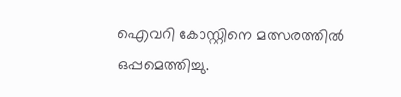ഐവറി കോസ്റ്റിനെ മത്സരത്തിൽ ഒപ്പമെത്തിച്ചു.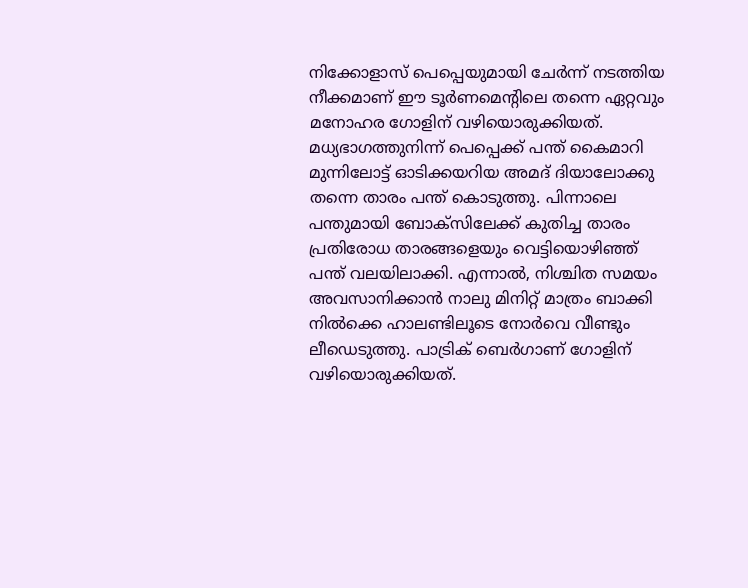നിക്കോളാസ് പെപ്പെയുമായി ചേർന്ന് നടത്തിയ നീക്കമാണ് ഈ ടൂർണമെന്‍റിലെ തന്നെ ഏറ്റവും മനോഹര ഗോളിന് വഴിയൊരുക്കിയത്. മധ്യഭാഗത്തുനിന്ന് പെപ്പെക്ക് പന്ത് കൈമാറി മുന്നിലോട്ട് ഓടിക്കയറിയ അമദ് ദിയാലോക്കു തന്നെ താരം പന്ത് കൊടുത്തു. പിന്നാലെ പന്തുമായി ബോക്സിലേക്ക് കുതിച്ച താരം പ്രതിരോധ താരങ്ങളെയും വെട്ടിയൊഴിഞ്ഞ് പന്ത് വലയിലാക്കി. എന്നാൽ, നിശ്ചിത സമയം അവസാനിക്കാൻ നാലു മിനിറ്റ് മാത്രം ബാക്കി നിൽക്കെ ഹാലണ്ടിലൂടെ നോർവെ വീണ്ടും ലീഡെടുത്തു. പാട്രിക് ബെർഗാണ് ഗോളിന് വഴിയൊരുക്കിയത്.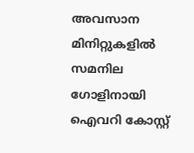അവസാന മിനിറ്റുകളിൽ സമനില ഗോളിനായി ഐവറി കോസ്റ്റ്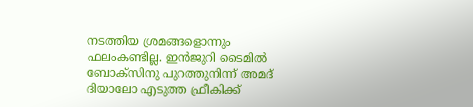നടത്തിയ ശ്രമങ്ങളൊന്നും ഫലംകണ്ടില്ല. ഇൻജുറി ടൈമിൽ ബോക്സിനു പുറത്തുനിന്ന് അമദ് ദിയാലോ എടുത്ത ഫ്രീകിക്ക്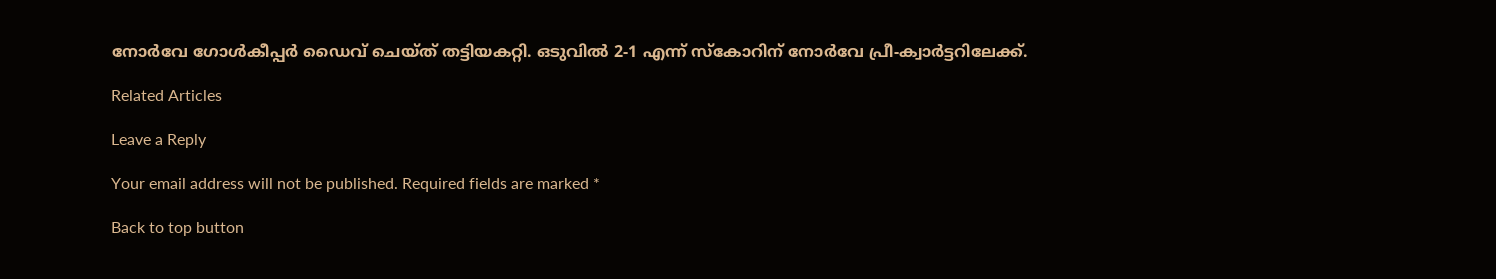നോർവേ ഗോൾകീപ്പർ ഡൈവ് ചെയ്ത് തട്ടിയകറ്റി. ഒടുവിൽ 2-1 എന്ന് സ്കോറിന് നോർവേ പ്രീ-ക്വാർട്ടറിലേക്ക്.

Related Articles

Leave a Reply

Your email address will not be published. Required fields are marked *

Back to top button